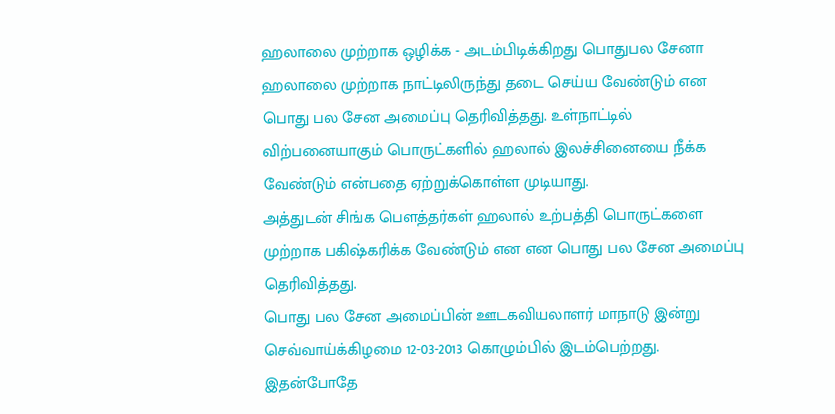ஹலாலை முற்றாக ஒழிக்க - அடம்பிடிக்கிறது பொதுபல சேனா
ஹலாலை முற்றாக நாட்டிலிருந்து தடை செய்ய வேண்டும் என பொது பல சேன அமைப்பு தெரிவித்தது. உள்நாட்டில் விற்பனையாகும் பொருட்களில் ஹலால் இலச்சினையை நீக்க வேண்டும் என்பதை ஏற்றுக்கொள்ள முடியாது.
அத்துடன் சிங்க பௌத்தர்கள் ஹலால் உற்பத்தி பொருட்களை முற்றாக பகிஷ்கரிக்க வேண்டும் என என பொது பல சேன அமைப்பு தெரிவித்தது.
பொது பல சேன அமைப்பின் ஊடகவியலாளர் மாநாடு இன்று செவ்வாய்க்கிழமை 12-03-2013 கொழும்பில் இடம்பெற்றது. இதன்போதே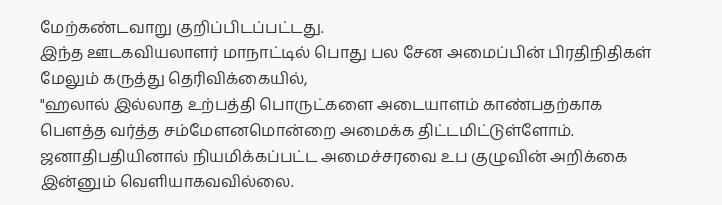மேற்கண்டவாறு குறிப்பிடப்பட்டது.
இந்த ஊடகவியலாளர் மாநாட்டில் பொது பல சேன அமைப்பின் பிரதிநிதிகள் மேலும் கருத்து தெரிவிக்கையில்,
"ஹலால் இல்லாத உற்பத்தி பொருட்களை அடையாளம் காண்பதற்காக பௌத்த வர்த்த சம்மேளனமொன்றை அமைக்க திட்டமிட்டுள்ளோம். ஜனாதிபதியினால் நியமிக்கப்பட்ட அமைச்சரவை உப குழுவின் அறிக்கை இன்னும் வெளியாகவவில்லை.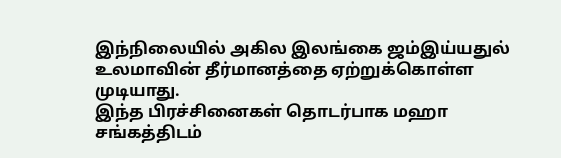இந்நிலையில் அகில இலங்கை ஜம்இய்யதுல் உலமாவின் தீர்மானத்தை ஏற்றுக்கொள்ள முடியாது.
இந்த பிரச்சினைகள் தொடர்பாக மஹா சங்கத்திடம்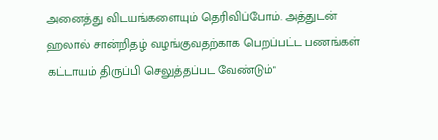அனைத்து விடயங்களையும் தெரிவிப்போம். அத்துடன் ஹலால் சான்றிதழ் வழங்குவதற்காக பெறப்பட்ட பணங்கள் கட்டாயம் திருப்பி செலுத்தப்பட வேண்டும்"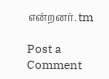என்றனர். tm

Post a Comment